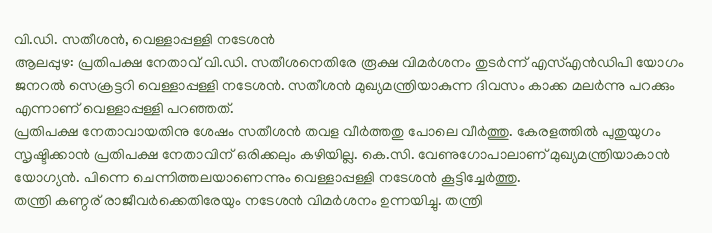വി.ഡി. സതീശൻ, വെള്ളാപ്പള്ളി നടേശൻ
ആലപ്പുഴ: പ്രതിപക്ഷ നേതാവ് വി.ഡി. സതീശനെതിരേ രൂക്ഷ വിമർശനം തുടർന്ന് എസ്എൻഡിപി യോഗം ജനറൽ സെക്രട്ടറി വെള്ളാപ്പള്ളി നടേശൻ. സതീശൻ മുഖ്യമന്ത്രിയാകുന്ന ദിവസം കാക്ക മലർന്നു പറക്കും എന്നാണ് വെള്ളാപ്പള്ളി പറഞ്ഞത്.
പ്രതിപക്ഷ നേതാവായതിനു ശേഷം സതീശൻ തവള വീർത്തതു പോലെ വീർത്തു. കേരളത്തിൽ പുതുയുഗം സൃഷ്ടിക്കാൻ പ്രതിപക്ഷ നേതാവിന് ഒരിക്കലും കഴിയില്ല. കെ.സി. വേണുഗോപാലാണ് മുഖ്യമന്ത്രിയാകാൻ യോഗ്യൻ. പിന്നെ ചെന്നിത്തലയാണെന്നും വെള്ളാപ്പള്ളി നടേശൻ കൂട്ടിച്ചേർത്തു.
തന്ത്രി കണ്ഠര് രാജീവർക്കെതിരേയും നടേശൻ വിമർശനം ഉന്നയിച്ചു. തന്ത്രി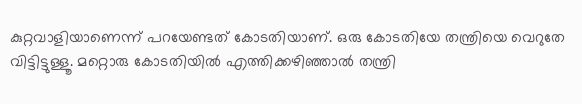കുറ്റവാളിയാണെന്ന് പറയേണ്ടത് കോടതിയാണ്. ഒരു കോടതിയേ തന്ത്രിയെ വെറുതേ വിട്ടിട്ടുള്ളൂ. മറ്റൊരു കോടതിയിൽ എത്തിക്കഴിഞ്ഞാൽ തന്ത്രി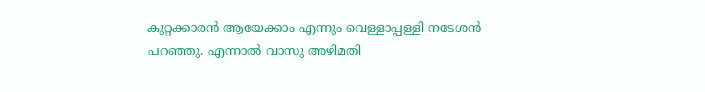കുറ്റക്കാരൻ ആയേക്കാം എന്നും വെള്ളാപ്പള്ളി നടേശൻ പറഞ്ഞു. എന്നാൽ വാസു അഴിമതി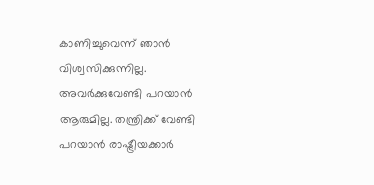കാണിച്ചുവെന്ന് ഞാൻ വിശ്വസിക്കുന്നില്ല. അവർക്കുവേണ്ടി പറയാൻ ആരുമില്ല. തന്ത്രിക്ക് വേണ്ടി പറയാൻ രാഷ്ട്രീയക്കാർ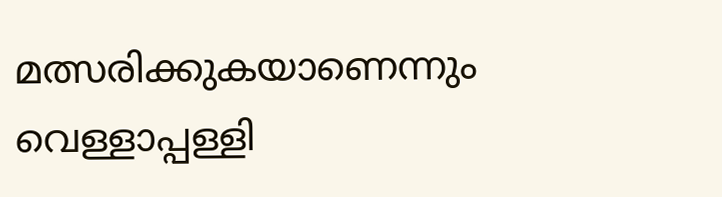മത്സരിക്കുകയാണെന്നും വെള്ളാപ്പള്ളി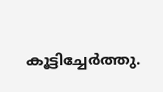കൂട്ടിച്ചേർത്തു.